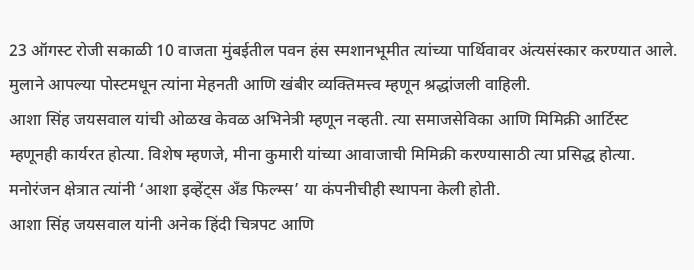23 ऑगस्ट रोजी सकाळी 10 वाजता मुंबईतील पवन हंस स्मशानभूमीत त्यांच्या पार्थिवावर अंत्यसंस्कार करण्यात आले. मुलाने आपल्या पोस्टमधून त्यांना मेहनती आणि खंबीर व्यक्तिमत्त्व म्हणून श्रद्धांजली वाहिली.
आशा सिंह जयसवाल यांची ओळख केवळ अभिनेत्री म्हणून नव्हती. त्या समाजसेविका आणि मिमिक्री आर्टिस्ट म्हणूनही कार्यरत होत्या. विशेष म्हणजे, मीना कुमारी यांच्या आवाजाची मिमिक्री करण्यासाठी त्या प्रसिद्ध होत्या. मनोरंजन क्षेत्रात त्यांनी ‘आशा इव्हेंट्स अँड फिल्म्स’ या कंपनीचीही स्थापना केली होती.
आशा सिंह जयसवाल यांनी अनेक हिंदी चित्रपट आणि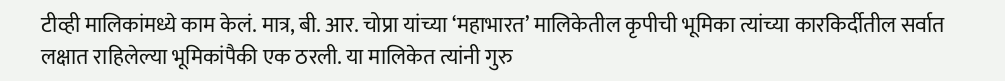टीव्ही मालिकांमध्ये काम केलं. मात्र, बी. आर. चोप्रा यांच्या ‘महाभारत’ मालिकेतील कृपीची भूमिका त्यांच्या कारकिर्दीतील सर्वात लक्षात राहिलेल्या भूमिकांपैकी एक ठरली. या मालिकेत त्यांनी गुरु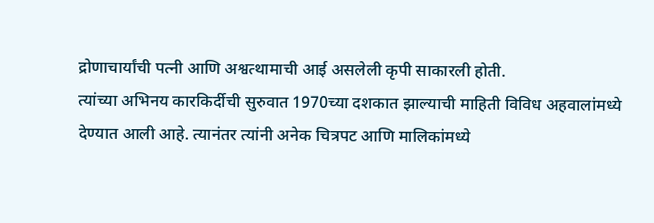द्रोणाचार्यांची पत्नी आणि अश्वत्थामाची आई असलेली कृपी साकारली होती.
त्यांच्या अभिनय कारकिर्दीची सुरुवात 1970च्या दशकात झाल्याची माहिती विविध अहवालांमध्ये देण्यात आली आहे. त्यानंतर त्यांनी अनेक चित्रपट आणि मालिकांमध्ये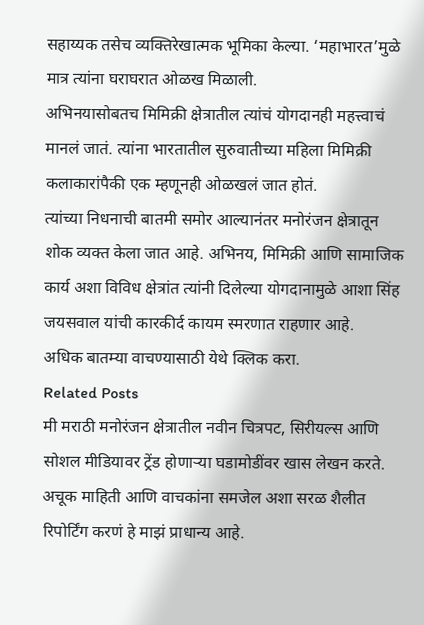सहाय्यक तसेच व्यक्तिरेखात्मक भूमिका केल्या. ‘महाभारत’मुळे मात्र त्यांना घराघरात ओळख मिळाली.
अभिनयासोबतच मिमिक्री क्षेत्रातील त्यांचं योगदानही महत्त्वाचं मानलं जातं. त्यांना भारतातील सुरुवातीच्या महिला मिमिक्री कलाकारांपैकी एक म्हणूनही ओळखलं जात होतं.
त्यांच्या निधनाची बातमी समोर आल्यानंतर मनोरंजन क्षेत्रातून शोक व्यक्त केला जात आहे. अभिनय, मिमिक्री आणि सामाजिक कार्य अशा विविध क्षेत्रांत त्यांनी दिलेल्या योगदानामुळे आशा सिंह जयसवाल यांची कारकीर्द कायम स्मरणात राहणार आहे.
अधिक बातम्या वाचण्यासाठी येथे क्लिक करा.
Related Posts
मी मराठी मनोरंजन क्षेत्रातील नवीन चित्रपट, सिरीयल्स आणि सोशल मीडियावर ट्रेंड होणाऱ्या घडामोडींवर खास लेखन करते. अचूक माहिती आणि वाचकांना समजेल अशा सरळ शैलीत रिपोर्टिंग करणं हे माझं प्राधान्य आहे.